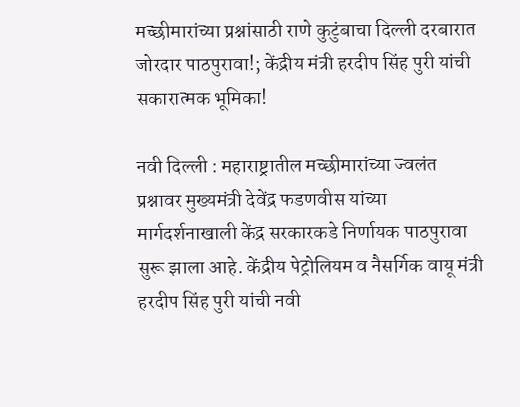मच्छीमारांच्या प्रश्नांसाठी राणे कुटुंबाचा दिल्ली दरबारात जोरदार पाठपुरावा!; केंद्रीय मंत्री हरदीप सिंह पुरी यांची सकारात्मक भूमिका!

नवी दिल्ली : महाराष्ट्रातील मच्छीमारांच्या ज्वलंत प्रश्नावर मुख्यमंत्री देवेंद्र फडणवीस यांच्या मार्गदर्शनाखाली केंद्र सरकारकडे निर्णायक पाठपुरावा सुरू झाला आहे. केंद्रीय पेट्रोलियम व नैसर्गिक वायू मंत्री हरदीप सिंह पुरी यांची नवी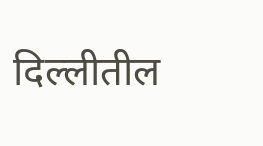दिल्लीतील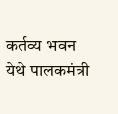कर्तव्य भवन येथे पालकमंत्री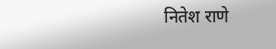नितेश राणे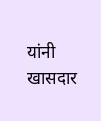यांनी खासदार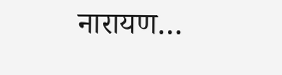नारायण…